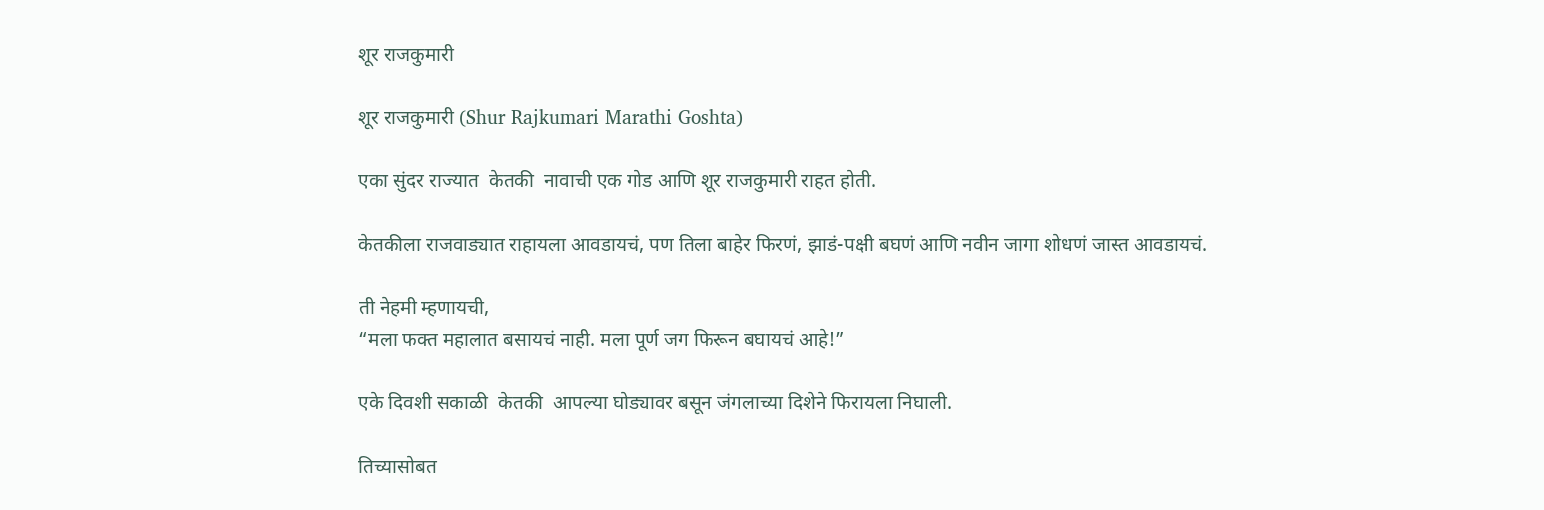शूर राजकुमारी

शूर राजकुमारी (Shur Rajkumari Marathi Goshta)

एका सुंदर राज्यात  केतकी  नावाची एक गोड आणि शूर राजकुमारी राहत होती.

केतकीला राजवाड्यात राहायला आवडायचं, पण तिला बाहेर फिरणं, झाडं-पक्षी बघणं आणि नवीन जागा शोधणं जास्त आवडायचं.

ती नेहमी म्हणायची,
“मला फक्त महालात बसायचं नाही. मला पूर्ण जग फिरून बघायचं आहे!”

एके दिवशी सकाळी  केतकी  आपल्या घोड्यावर बसून जंगलाच्या दिशेने फिरायला निघाली.

तिच्यासोबत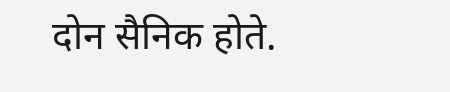दोन सैनिक होते.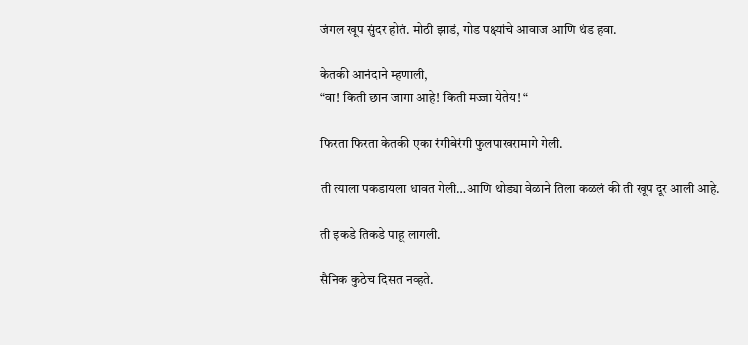जंगल खूप सुंदर होतं. मोठी झाडं, गोड पक्ष्यांचे आवाज आणि थंड हवा.

केतकी आनंदाने म्हणाली,
“वा! किती छान जागा आहे! किती मज्जा येतेय! “

फिरता फिरता केतकी एका रंगीबेरंगी फुलपाखरामागे गेली.

ती त्याला पकडायला धावत गेली…आणि थोड्या वेळाने तिला कळलं की ती खूप दूर आली आहे.

ती इकडे तिकडे पाहू लागली.

सैनिक कुठेच दिसत नव्हते.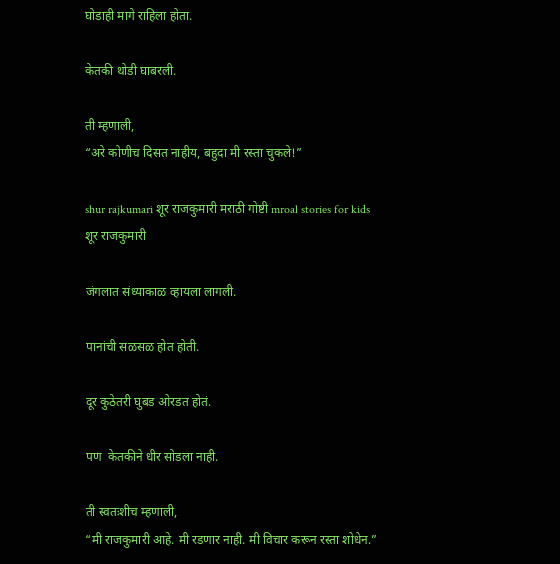घोडाही मागे राहिला होता.

केतकी थोडी घाबरली.

ती म्हणाली,
“अरे कोणीच दिसत नाहीय, बहुदा मी रस्ता चुकले!”

shur rajkumari शूर राजकुमारी मराठी गोष्टी mroal stories for kids
शूर राजकुमारी

जंगलात संध्याकाळ व्हायला लागली.

पानांची सळसळ होत होती.

दूर कुठेतरी घुबड ओरडत होतं.

पण  केतकीने धीर सोडला नाही.

ती स्वतःशीच म्हणाली,
“मी राजकुमारी आहे. मी रडणार नाही. मी विचार करून रस्ता शोधेन.”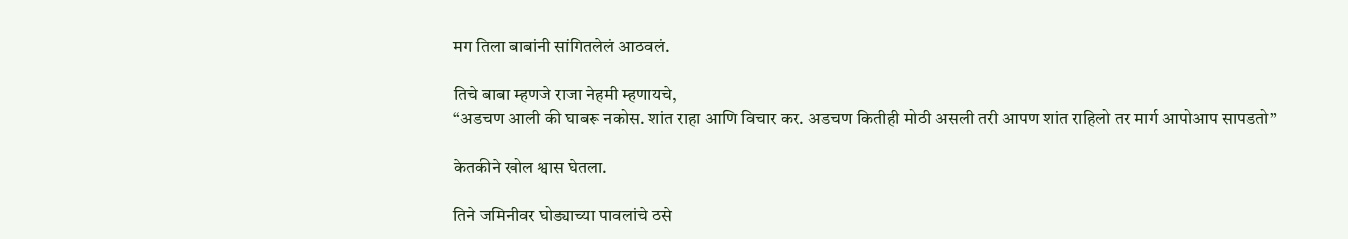मग तिला बाबांनी सांगितलेलं आठवलं.

तिचे बाबा म्हणजे राजा नेहमी म्हणायचे,
“अडचण आली की घाबरू नकोस. शांत राहा आणि विचार कर. अडचण कितीही मोठी असली तरी आपण शांत राहिलो तर मार्ग आपोआप सापडतो”

केतकीने खोल श्वास घेतला.

तिने जमिनीवर घोड्याच्या पावलांचे ठसे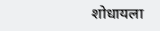शोधायला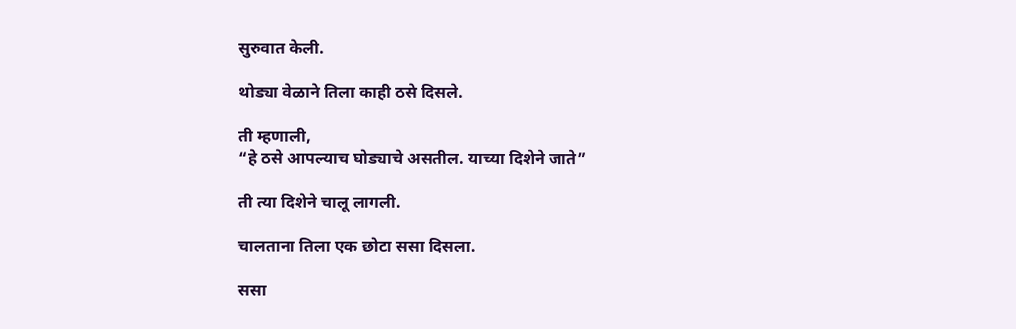सुरुवात केली.

थोड्या वेळाने तिला काही ठसे दिसले.

ती म्हणाली,
“हे ठसे आपल्याच घोड्याचे असतील. याच्या दिशेने जाते”

ती त्या दिशेने चालू लागली.

चालताना तिला एक छोटा ससा दिसला.

ससा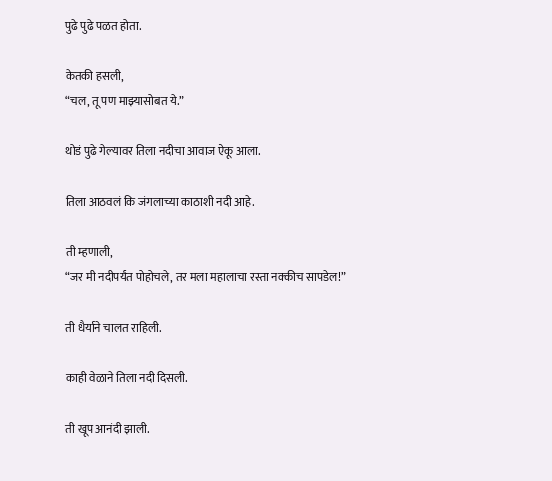पुढे पुढे पळत होता.

केतकी हसली,
“चल, तू पण माझ्यासोबत ये.”

थोडं पुढे गेल्यावर तिला नदीचा आवाज ऐकू आला.

तिला आठवलं कि जंगलाच्या काठाशी नदी आहे.

ती म्हणाली,
“जर मी नदीपर्यंत पोहोचले, तर मला महालाचा रस्ता नक्कीच सापडेल!”

ती धैर्याने चालत राहिली.

काही वेळाने तिला नदी दिसली.

ती खूप आनंदी झाली.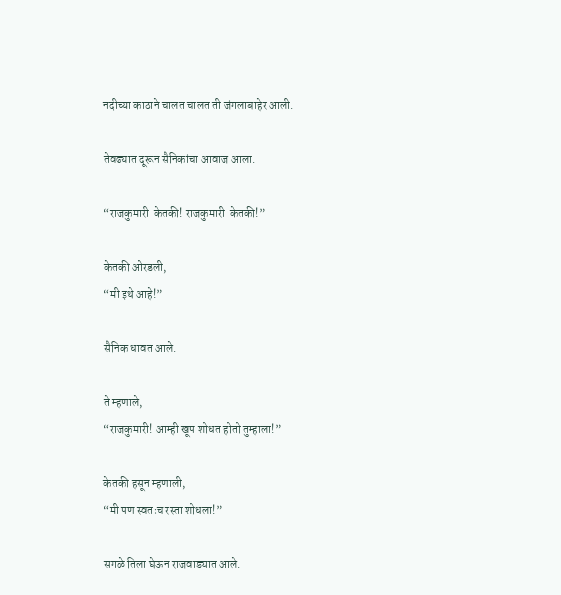नदीच्या काठाने चालत चालत ती जंगलाबाहेर आली.

तेवढ्यात दूरून सैनिकांचा आवाज आला.

“राजकुमारी  केतकी! राजकुमारी  केतकी!”

केतकी ओरडली,
“मी इथे आहे!”

सैनिक धावत आले.

ते म्हणाले,
“राजकुमारी! आम्ही खूप शोधत होतो तुम्हाला!”

केतकी हसून म्हणाली,
“मी पण स्वतःच रस्ता शोधला!”

सगळे तिला घेऊन राजवाड्यात आले.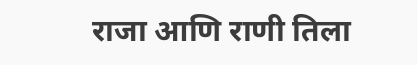राजा आणि राणी तिला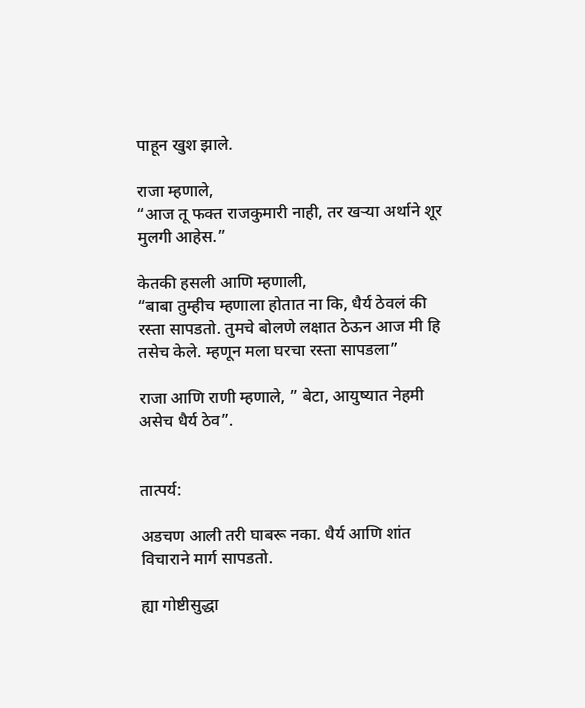पाहून खुश झाले.

राजा म्हणाले,
“आज तू फक्त राजकुमारी नाही, तर खऱ्या अर्थाने शूर मुलगी आहेस.”

केतकी हसली आणि म्हणाली,
“बाबा तुम्हीच म्हणाला होतात ना कि, धैर्य ठेवलं की रस्ता सापडतो. तुमचे बोलणे लक्षात ठेऊन आज मी हि तसेच केले. म्हणून मला घरचा रस्ता सापडला”

राजा आणि राणी म्हणाले, ” बेटा, आयुष्यात नेहमी असेच धैर्य ठेव”.


तात्पर्य:

अडचण आली तरी घाबरू नका. धैर्य आणि शांत विचाराने मार्ग सापडतो.

ह्या गोष्टीसुद्धा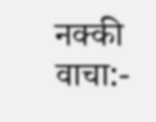नक्की वाचा:-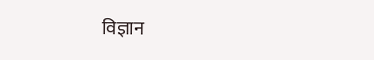विज्ञान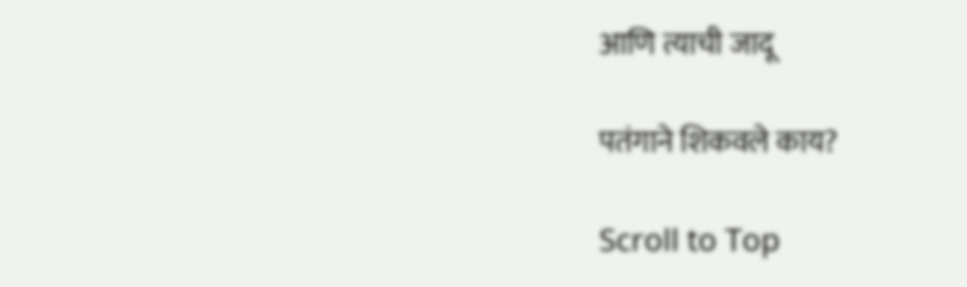आणि त्याची जादू

पतंगाने शिकवले काय?

Scroll to Top